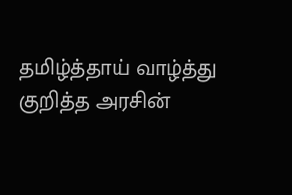தமிழ்த்தாய் வாழ்த்து குறித்த அரசின்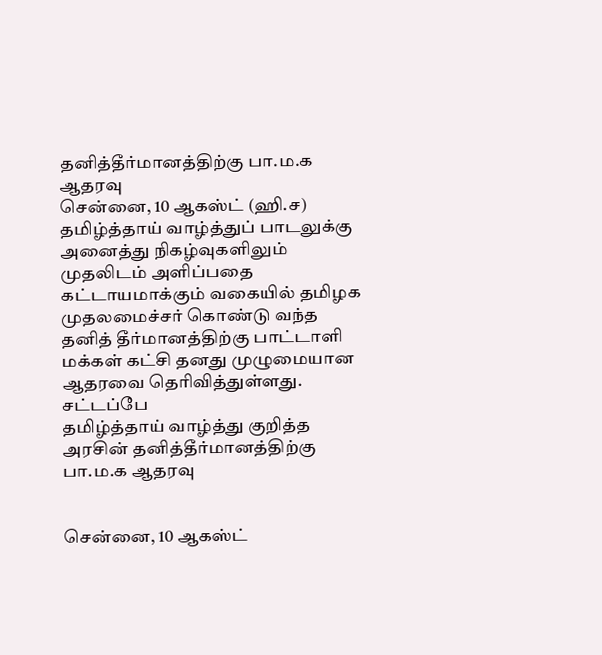தனித்தீர்மானத்திற்கு பா.ம.க ஆதரவு
சென்னை, 10 ஆகஸ்ட் (ஹி.ச) தமிழ்த்தாய் வாழ்த்துப் பாடலுக்கு அனைத்து நிகழ்வுகளிலும் முதலிடம் அளிப்பதை கட்டாயமாக்கும் வகையில் தமிழக முதலமைச்சர் கொண்டு வந்த தனித் தீர்மானத்திற்கு பாட்டாளி மக்கள் கட்சி தனது முழுமையான ஆதரவை தெரிவித்துள்ளது. சட்டப்பே
தமிழ்த்தாய் வாழ்த்து குறித்த அரசின் தனித்தீர்மானத்திற்கு பா.ம.க ஆதரவு


சென்னை, 10 ஆகஸ்ட்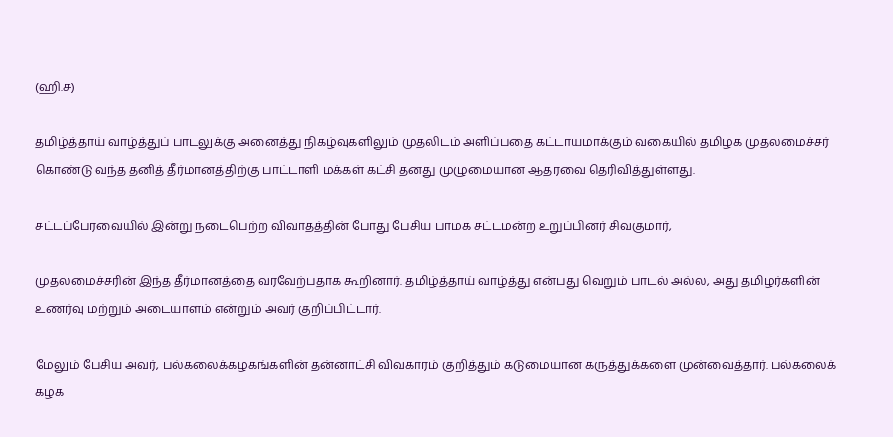(ஹி.ச)

தமிழ்த்தாய் வாழ்த்துப் பாடலுக்கு அனைத்து நிகழ்வுகளிலும் முதலிடம் அளிப்பதை கட்டாயமாக்கும் வகையில் தமிழக முதலமைச்சர் கொண்டு வந்த தனித் தீர்மானத்திற்கு பாட்டாளி மக்கள் கட்சி தனது முழுமையான ஆதரவை தெரிவித்துள்ளது.

சட்டப்பேரவையில் இன்று நடைபெற்ற விவாதத்தின் போது பேசிய பாமக சட்டமன்ற உறுப்பினர் சிவகுமார்,

முதலமைச்சரின் இந்த தீர்மானத்தை வரவேற்பதாக கூறினார். தமிழ்த்தாய் வாழ்த்து என்பது வெறும் பாடல் அல்ல, அது தமிழர்களின் உணர்வு மற்றும் அடையாளம் என்றும் அவர் குறிப்பிட்டார்.

மேலும் பேசிய அவர், பல்கலைக்கழகங்களின் தன்னாட்சி விவகாரம் குறித்தும் கடுமையான கருத்துக்களை முன்வைத்தார். பல்கலைக் கழக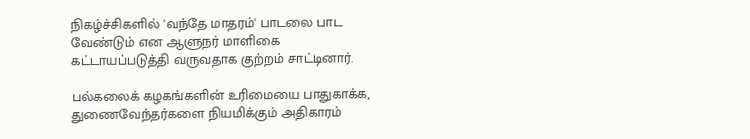நிகழ்ச்சிகளில் 'வந்தே மாதரம்' பாடலை பாட வேண்டும் என ஆளுநர் மாளிகை கட்டாயப்படுத்தி வருவதாக குற்றம் சாட்டினார்.

பல்கலைக் கழகங்களின் உரிமையை பாதுகாக்க, துணைவேந்தர்களை நியமிக்கும் அதிகாரம்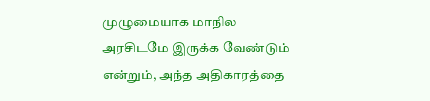முழுமையாக மாநில அரசிடமே இருக்க வேண்டும் என்றும், அந்த அதிகாரத்தை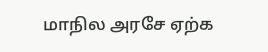மாநில அரசே ஏற்க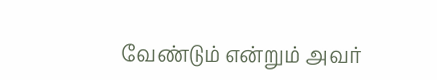வேண்டும் என்றும் அவர்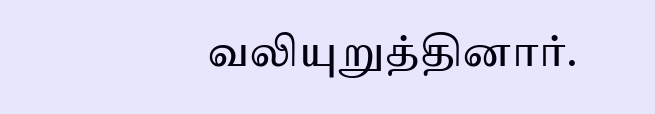வலியுறுத்தினார்.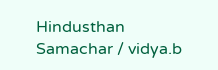Hindusthan Samachar / vidya.b